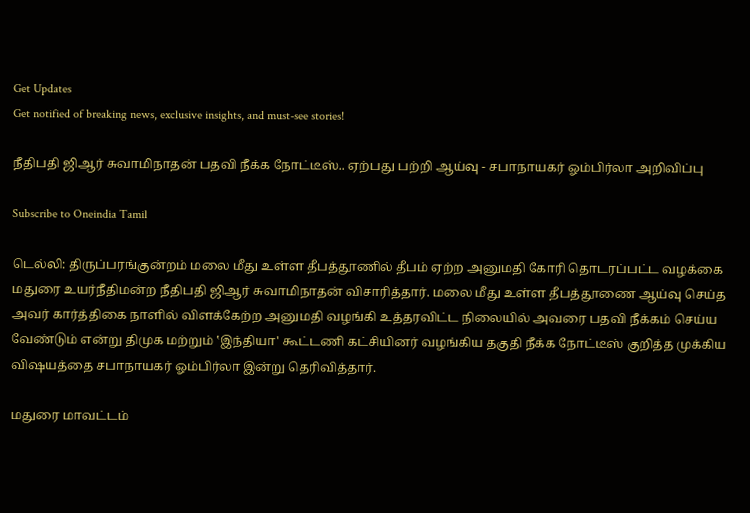Get Updates
Get notified of breaking news, exclusive insights, and must-see stories!

நீதிபதி ஜிஆர் சுவாமிநாதன் பதவி நீக்க நோட்டீஸ்.. ஏற்பது பற்றி ஆய்வு - சபாநாயகர் ஓம்பிர்லா அறிவிப்பு

Subscribe to Oneindia Tamil

டெல்லி: திருப்பரங்குன்றம் மலை மீது உள்ள தீபத்தூணில் தீபம் ஏற்ற அனுமதி கோரி தொடரப்பட்ட வழக்கை மதுரை உயர்நீதிமன்ற நீதிபதி ஜிஆர் சுவாமிநாதன் விசாரித்தார். மலை மீது உள்ள தீபத்தூணை ஆய்வு செய்த அவர் கார்த்திகை நாளில் விளக்கேற்ற அனுமதி வழங்கி உத்தரவிட்ட நிலையில் அவரை பதவி நீக்கம் செய்ய வேண்டும் என்று திமுக மற்றும் ‛இந்தியா' கூட்டணி கட்சியினர் வழங்கிய தகுதி நீக்க நோட்டீஸ் குறித்த முக்கிய விஷயத்தை சபாநாயகர் ஓம்பிர்லா இன்று தெரிவித்தார்.

மதுரை மாவட்டம்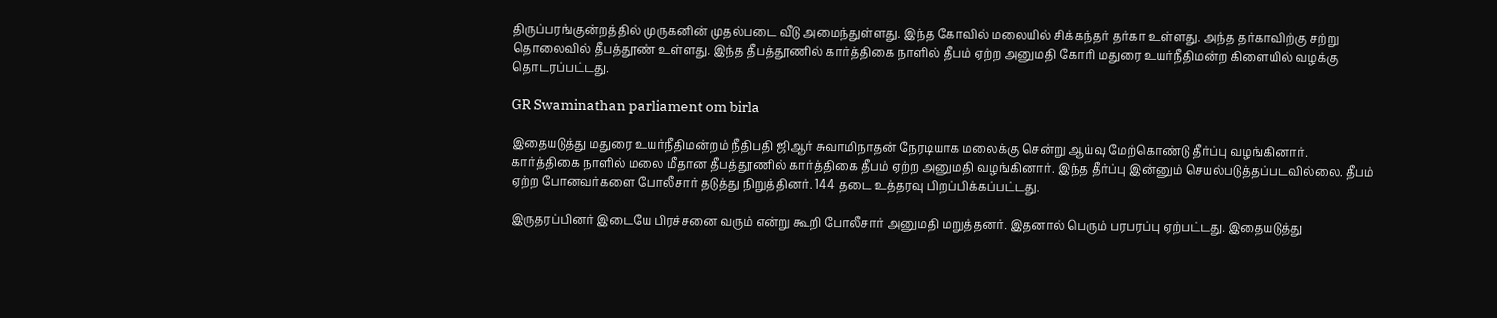திருப்பரங்குன்றத்தில் முருகனின் முதல்படை வீடு அமைந்துள்ளது. இந்த கோவில் மலையில் சிக்கந்தர் தர்கா உள்ளது. அந்த தர்காவிற்கு சற்று தொலைவில் தீபத்தூண் உள்ளது. இந்த தீபத்தூணில் கார்த்திகை நாளில் தீபம் ஏற்ற அனுமதி கோரி மதுரை உயர்நீதிமன்ற கிளையில் வழக்கு தொடரப்பட்டது.

GR Swaminathan parliament om birla

இதையடுத்து மதுரை உயர்நீதிமன்றம் நீதிபதி ஜிஆர் சுவாமிநாதன் நேரடியாக மலைக்கு சென்று ஆய்வு மேற்கொண்டு தீர்ப்பு வழங்கினார். கார்த்திகை நாளில் மலை மீதான தீபத்தூணில் கார்த்திகை தீபம் ஏற்ற அனுமதி வழங்கினார். இந்த தீர்ப்பு இன்னும் செயல்படுத்தப்படவில்லை. தீபம் ஏற்ற போனவர்களை போலீசார் தடுத்து நிறுத்தினர். 144 தடை உத்தரவு பிறப்பிக்கப்பட்டது.

இருதரப்பினர் இடையே பிரச்சனை வரும் என்று கூறி போலீசார் அனுமதி மறுத்தனர். இதனால் பெரும் பரபரப்பு ஏற்பட்டது. இதையடுத்து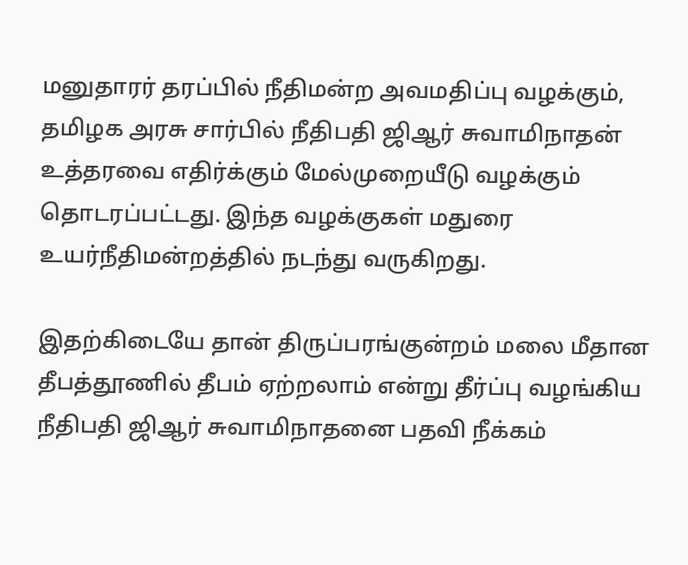மனுதாரர் தரப்பில் நீதிமன்ற அவமதிப்பு வழக்கும், தமிழக அரசு சார்பில் நீதிபதி ஜிஆர் சுவாமிநாதன் உத்தரவை எதிர்க்கும் மேல்முறையீடு வழக்கும் தொடரப்பட்டது. இந்த வழக்குகள் மதுரை உயர்நீதிமன்றத்தில் நடந்து வருகிறது.

இதற்கிடையே தான் திருப்பரங்குன்றம் மலை மீதான தீபத்தூணில் தீபம் ஏற்றலாம் என்று தீர்ப்பு வழங்கிய நீதிபதி ஜிஆர் சுவாமிநாதனை பதவி நீக்கம்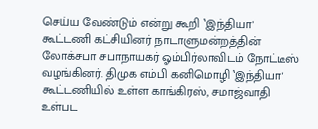செய்ய வேண்டும் என்று கூறி ‛இந்தியா' கூட்டணி கட்சியினர் நாடாளுமன்றத்தின் லோக்சபா சபாநாயகர் ஓம்பிர்லாவிடம் நோட்டீஸ் வழங்கினர். திமுக எம்பி கனிமொழி ‛இந்தியா' கூட்டணியில் உள்ள காங்கிரஸ், சமாஜ்வாதி உள்பட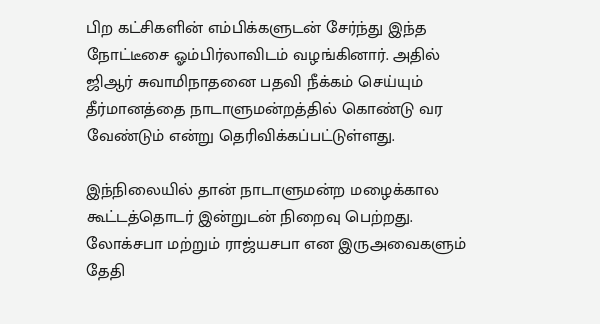பிற கட்சிகளின் எம்பிக்களுடன் சேர்ந்து இந்த நோட்டீசை ஓம்பிர்லாவிடம் வழங்கினார். அதில் ஜிஆர் சுவாமிநாதனை பதவி நீக்கம் செய்யும் தீர்மானத்தை நாடாளுமன்றத்தில் கொண்டு வர வேண்டும் என்று தெரிவிக்கப்பட்டுள்ளது.

இந்நிலையில் தான் நாடாளுமன்ற மழைக்கால கூட்டத்தொடர் இன்றுடன் நிறைவு பெற்றது. லோக்சபா மற்றும் ராஜ்யசபா என இருஅவைகளும் தேதி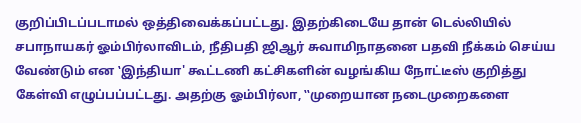குறிப்பிடப்படாமல் ஒத்திவைக்கப்பட்டது. இதற்கிடையே தான் டெல்லியில் சபாநாயகர் ஓம்பிர்லாவிடம், நீதிபதி ஜிஆர் சுவாமிநாதனை பதவி நீக்கம் செய்ய வேண்டும் என ‛இந்தியா' கூட்டணி கட்சிகளின் வழங்கிய நோட்டீஸ் குறித்து கேள்வி எழுப்பப்பட்டது. அதற்கு ஓம்பிர்லா, ‛‛முறையான நடைமுறைகளை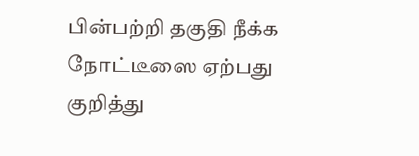பின்பற்றி தகுதி நீக்க நோட்டீஸை ஏற்பது குறித்து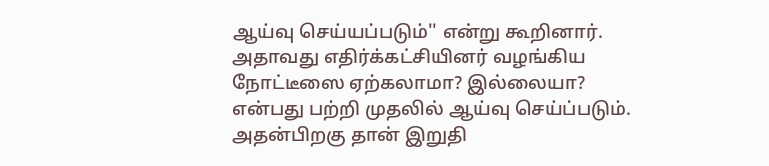ஆய்வு செய்யப்படும்'' என்று கூறினார். அதாவது எதிர்க்கட்சியினர் வழங்கிய நோட்டீஸை ஏற்கலாமா? இல்லையா? என்பது பற்றி முதலில் ஆய்வு செய்ப்படும். அதன்பிறகு தான் இறுதி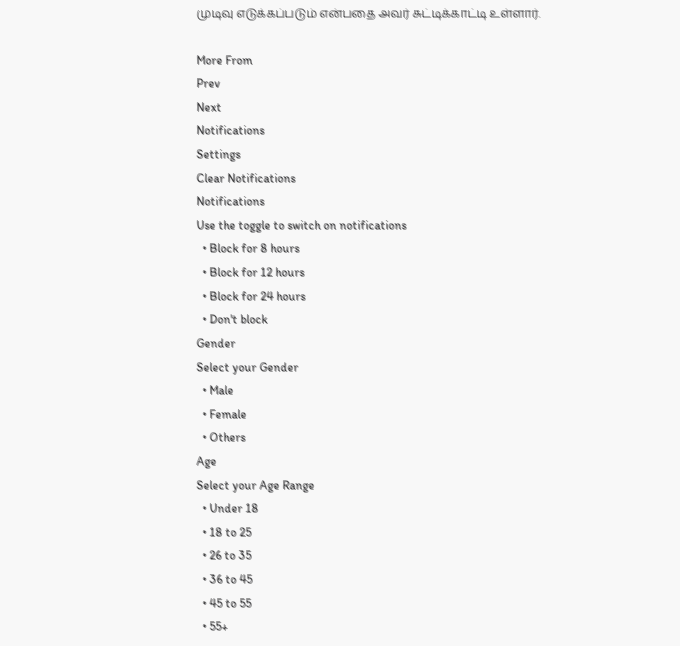முடிவு எடுக்கப்படும் என்பதை அவர் சுட்டிக்காட்டி உள்ளார்.

More From
Prev
Next
Notifications
Settings
Clear Notifications
Notifications
Use the toggle to switch on notifications
  • Block for 8 hours
  • Block for 12 hours
  • Block for 24 hours
  • Don't block
Gender
Select your Gender
  • Male
  • Female
  • Others
Age
Select your Age Range
  • Under 18
  • 18 to 25
  • 26 to 35
  • 36 to 45
  • 45 to 55
  • 55+